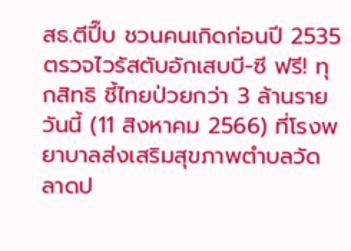สธ.ตีปี๊บ ชวนคนเกิดก่อนปี 2535 ตรวจไวรัสตับอักเสบบี-ซี ฟรี! ทุกสิทธิ ชี้ไทยป่วยกว่า 3 ล้านราย
วันนี้ (11 สิงหาคม 2566) ที่โรงพยาบาลส่งเสริมสุขภาพตำบลวัดลาดป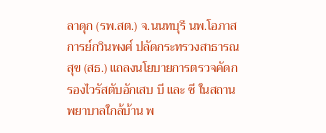ลาดุก (รพ.สต.) จ.นนทบุรี นพ.โอภาส การย์กวินพงศ์ ปลัดกระทรวงสาธารณสุข (สธ.) แถลงนโยบายการตรวจคัดกรองไวรัสตับอักเสบ บี และ ซี ในสถานพยาบาลใกล้บ้าน พ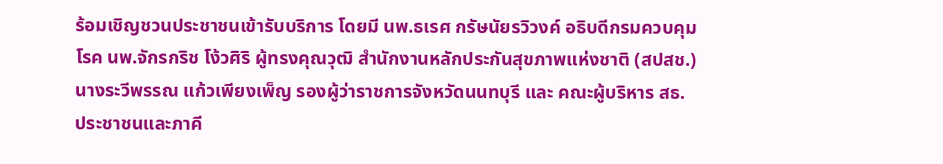ร้อมเชิญชวนประชาชนเข้ารับบริการ โดยมี นพ.ธเรศ กรัษนัยรวิวงค์ อธิบดีกรมควบคุมโรค นพ.จักรกริช โง้วศิริ ผู้ทรงคุณวุฒิ สำนักงานหลักประกันสุขภาพแห่งชาติ (สปสช.) นางระวีพรรณ แก้วเพียงเพ็ญ รองผู้ว่าราชการจังหวัดนนทบุรี และ คณะผู้บริหาร สธ. ประชาชนและภาคี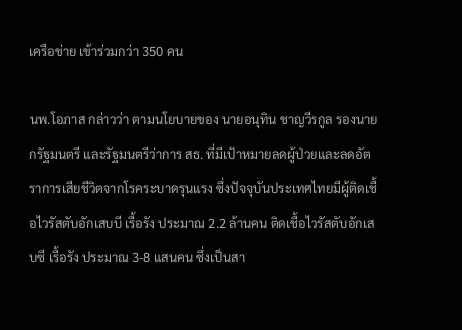เครือข่าย เข้าร่วมกว่า 350 คน

นพ.โอภาส กล่าวว่า ตามนโยบายของ นายอนุทิน ชาญวีรกูล รองนายกรัฐมนตรี และรัฐมนตรีว่าการ สธ. ที่มีเป้าหมายลดผู้ป่วยและลดอัตราการเสียชีวิตจากโรคระบาดรุนแรง ซึ่งปัจจุบันประเทศไทยมีผู้ติดเชื้อไวรัสตับอักเสบบี เรื้อรัง ประมาณ 2.2 ล้านคน ติดเชื้อไวรัสตับอักเสบซี เรื้อรัง ประมาณ 3-8 แสนคน ซึ่งเป็นสา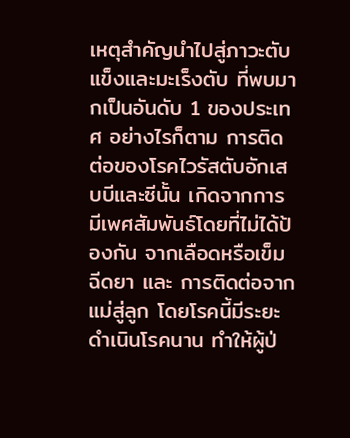เหตุสำคัญนำไปสู่ภาวะตับแข็งและมะเร็งตับ ที่พบมากเป็นอันดับ 1 ของประเทศ อย่างไรก็ตาม การติดต่อของโรคไวรัสตับอักเสบบีและซีนั้น เกิดจากการมีเพศสัมพันธ์โดยที่ไม่ได้ป้องกัน จากเลือดหรือเข็มฉีดยา และ การติดต่อจากแม่สู่ลูก โดยโรคนี้มีระยะดำเนินโรคนาน ทำให้ผู้ป่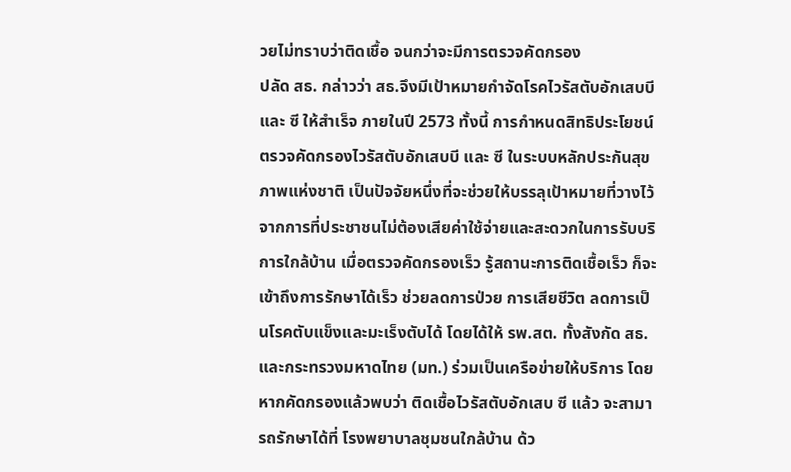วยไม่ทราบว่าติดเชื้อ จนกว่าจะมีการตรวจคัดกรอง
ปลัด สธ. กล่าวว่า สธ.จึงมีเป้าหมายกำจัดโรคไวรัสตับอักเสบบี และ ซี ให้สำเร็จ ภายในปี 2573 ทั้งนี้ การกำหนดสิทธิประโยชน์ตรวจคัดกรองไวรัสตับอักเสบบี และ ซี ในระบบหลักประกันสุขภาพแห่งชาติ เป็นปัจจัยหนึ่งที่จะช่วยให้บรรลุเป้าหมายที่วางไว้ จากการที่ประชาชนไม่ต้องเสียค่าใช้จ่ายและสะดวกในการรับบริการใกล้บ้าน เมื่อตรวจคัดกรองเร็ว รู้สถานะการติดเชื้อเร็ว ก็จะเข้าถึงการรักษาได้เร็ว ช่วยลดการป่วย การเสียชีวิต ลดการเป็นโรคตับแข็งและมะเร็งตับได้ โดยได้ให้ รพ.สต. ทั้งสังกัด สธ. และกระทรวงมหาดไทย (มท.) ร่วมเป็นเครือข่ายให้บริการ โดยหากคัดกรองแล้วพบว่า ติดเชื้อไวรัสตับอักเสบ ซี แล้ว จะสามารถรักษาได้ที่ โรงพยาบาลชุมชนใกล้บ้าน ด้ว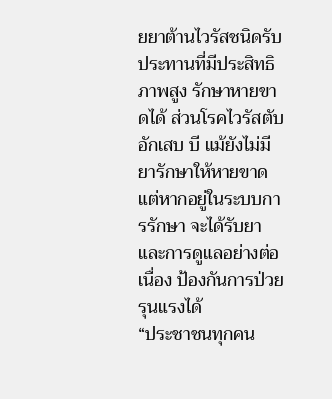ยยาต้านไวรัสชนิดรับประทานที่มีประสิทธิภาพสูง รักษาหายขาดได้ ส่วนโรคไวรัสตับอักเสบ บี แม้ยังไม่มียารักษาให้หายขาด แต่หากอยู่ในระบบการรักษา จะได้รับยาและการดูแลอย่างต่อเนื่อง ป้องกันการป่วยรุนแรงได้
“ประชาชนทุกคน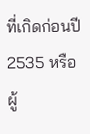ที่เกิดก่อนปี 2535 หรือผู้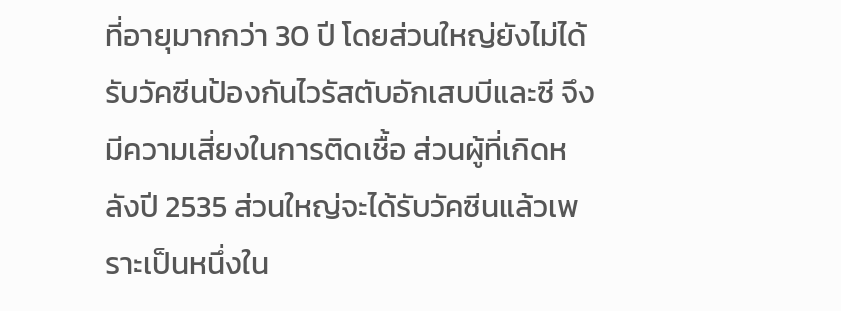ที่อายุมากกว่า 30 ปี โดยส่วนใหญ่ยังไม่ได้รับวัคซีนป้องกันไวรัสตับอักเสบบีและซี จึงมีความเสี่ยงในการติดเชื้อ ส่วนผู้ที่เกิดหลังปี 2535 ส่วนใหญ่จะได้รับวัคซีนแล้วเพราะเป็นหนึ่งใน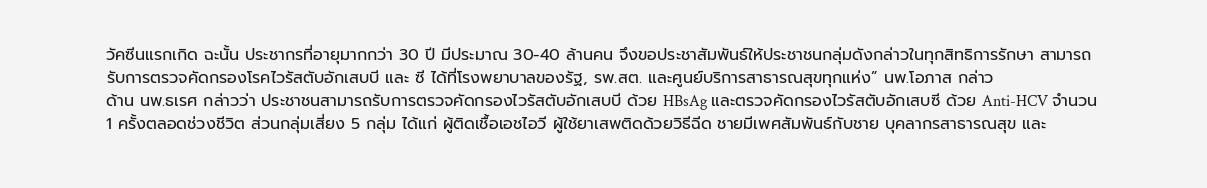วัคซีนแรกเกิด ฉะนั้น ประชากรที่อายุมากกว่า 30 ปี มีประมาณ 30-40 ล้านคน จึงขอประชาสัมพันธ์ให้ประชาชนกลุ่มดังกล่าวในทุกสิทธิการรักษา สามารถรับการตรวจคัดกรองโรคไวรัสตับอักเสบบี และ ซี ได้ที่โรงพยาบาลของรัฐ, รพ.สต. และศูนย์บริการสาธารณสุขทุกแห่ง” นพ.โอภาส กล่าว
ด้าน นพ.ธเรศ กล่าวว่า ประชาชนสามารถรับการตรวจคัดกรองไวรัสตับอักเสบบี ด้วย HBsAg และตรวจคัดกรองไวรัสตับอักเสบซี ด้วย Anti-HCV จำนวน 1 ครั้งตลอดช่วงชีวิต ส่วนกลุ่มเสี่ยง 5 กลุ่ม ได้แก่ ผู้ติดเชื้อเอชไอวี ผู้ใช้ยาเสพติดด้วยวิธีฉีด ชายมีเพศสัมพันธ์กับชาย บุคลากรสาธารณสุข และ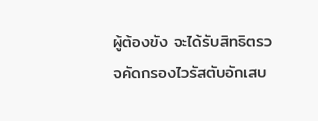ผู้ต้องขัง จะได้รับสิทธิตรวจคัดกรองไวรัสตับอักเสบ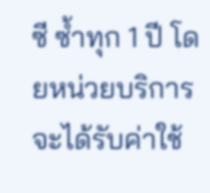ซี ซ้ำทุก 1 ปี โดยหน่วยบริการจะได้รับค่าใช้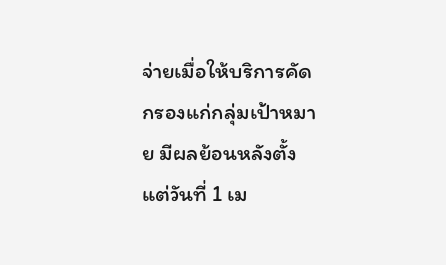จ่ายเมื่อให้บริการคัดกรองแก่กลุ่มเป้าหมาย มีผลย้อนหลังตั้งแต่วันที่ 1 เม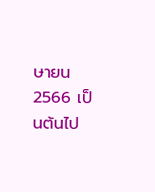ษายน 2566 เป็นต้นไป